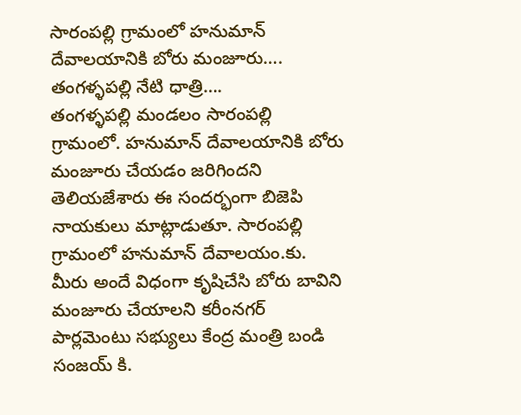సారంపల్లి గ్రామంలో హనుమాన్ దేవాలయానికి బోరు మంజూరు….
తంగళ్ళపల్లి నేటి ధాత్రి….
తంగళ్ళపల్లి మండలం సారంపల్లి గ్రామంలో. హనుమాన్ దేవాలయానికి బోరు మంజూరు చేయడం జరిగిందని తెలియజేశారు ఈ సందర్భంగా బిజెపి నాయకులు మాట్లాడుతూ. సారంపల్లి గ్రామంలో హనుమాన్ దేవాలయం.కు. మీరు అందే విధంగా కృషిచేసి బోరు బావిని మంజూరు చేయాలని కరీంనగర్ పార్లమెంటు సభ్యులు కేంద్ర మంత్రి బండి సంజయ్ కి.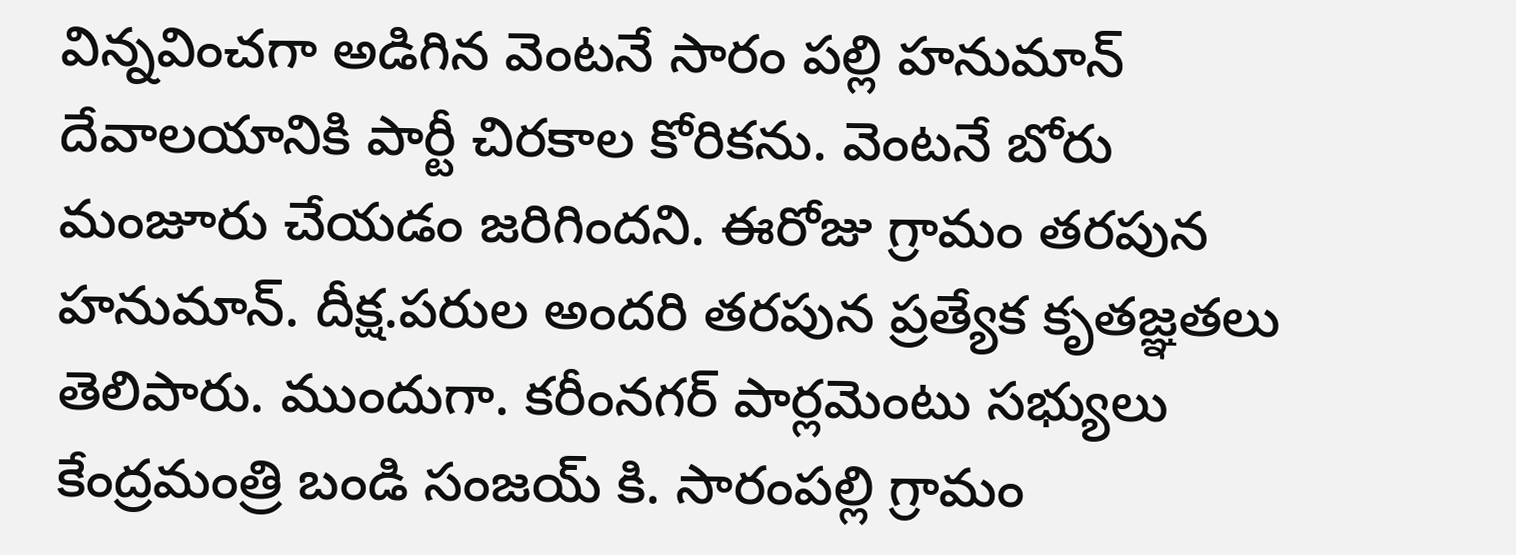విన్నవించగా అడిగిన వెంటనే సారం పల్లి హనుమాన్ దేవాలయానికి పార్టీ చిరకాల కోరికను. వెంటనే బోరు మంజూరు చేయడం జరిగిందని. ఈరోజు గ్రామం తరపున హనుమాన్. దీక్ష.పరుల అందరి తరపున ప్రత్యేక కృతజ్ఞతలు తెలిపారు. ముందుగా. కరీంనగర్ పార్లమెంటు సభ్యులు కేంద్రమంత్రి బండి సంజయ్ కి. సారంపల్లి గ్రామం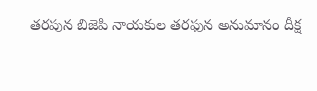తరపున బిజెపి నాయకుల తరఫున అనుమానం దీక్ష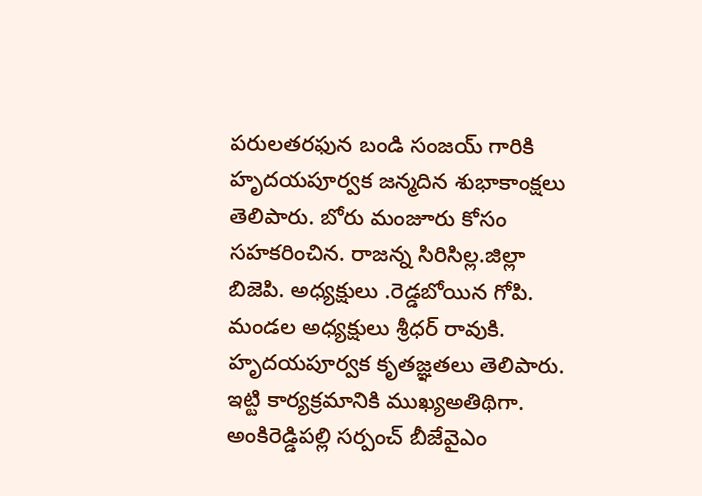పరులతరఫున బండి సంజయ్ గారికి హృదయపూర్వక జన్మదిన శుభాకాంక్షలు తెలిపారు. బోరు మంజూరు కోసం సహకరించిన. రాజన్న సిరిసిల్ల.జిల్లా బిజెపి. అధ్యక్షులు .రెడ్డబోయిన గోపి. మండల అధ్యక్షులు శ్రీధర్ రావుకి. హృదయపూర్వక కృతజ్ఞతలు తెలిపారు. ఇట్టి కార్యక్రమానికి ముఖ్యఅతిథిగా. అంకిరెడ్డిపల్లి సర్పంచ్ బీజేవైఎం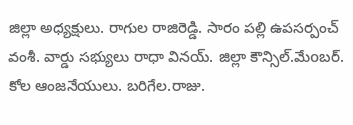జిల్లా అధ్యక్షులు. రాగుల రాజిరెడ్డి. సారం పల్లి ఉపసర్పంచ్ వంశీ. వార్డు సభ్యులు రాధా వినయ్. జిల్లా కౌన్సిల్.మేoబర్. కోల ఆంజనేయులు. బరిగేల.రాజు.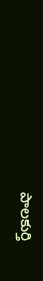పాలకుర్తి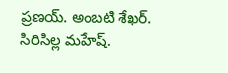ప్రణయ్. అంబటి శేఖర్. సిరిసిల్ల మహేష్.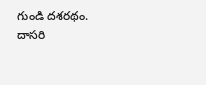గుండి దశరథం. దాసరి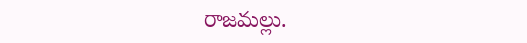రాజమల్లు.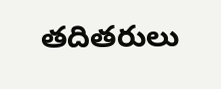తదితరులు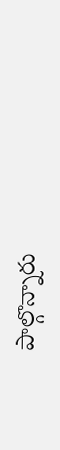పాల్గొన్నారు